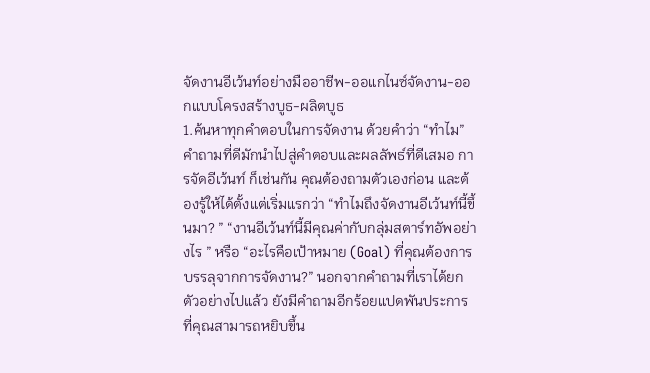จัดงานอีเว้นท์อย่างมืออาชีพ-ออแกไนซ์จัดงาน-ออกแบบโครงสร้างบูธ-ผลิตบูธ
1.ค้นหาทุกคำตอบในการจัดงาน ด้วยคำว่า “ทำไม”คำถามที่ดีมักนำไปสู่คำตอบและผลลัพธ์ที่ดีเสมอ การจัดอีเว้นท์ ก็เช่นกัน คุณต้องถามตัวเองก่อน และต้องรู้ให้ได้ตั้งแต่เริ่มแรกว่า “ทำไมถึงจัดงานอีเว้นท์นี้ขึ้นมา? ” “งานอีเว้นท์นี้มีคุณค่ากับกลุ่มสตาร์ทอัพอย่างไร ” หรือ “อะไรคือเป้าหมาย (Goal) ที่คุณต้องการบรรลุจากการจัดงาน?” นอกจากคำถามที่เราได้ยกตัวอย่างไปแล้ว ยังมีคำถามอีกร้อยแปดพันประการที่คุณสามารถหยิบขึ้น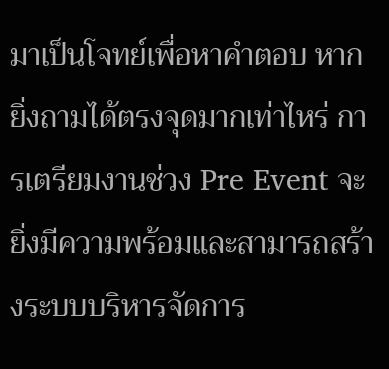มาเป็นโจทย์เพื่อหาคำตอบ หากยิ่งถามได้ตรงจุดมากเท่าไหร่ การเตรียมงานช่วง Pre Event จะยิ่งมีความพร้อมและสามารถสร้างระบบบริหารจัดการ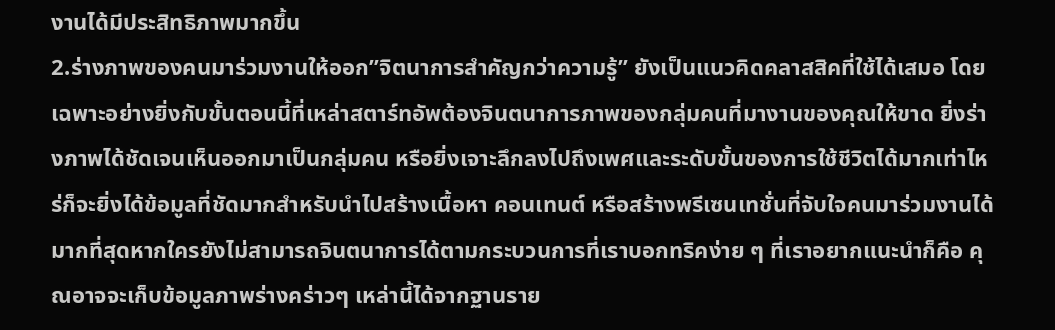งานได้มีประสิทธิภาพมากขึ้น
2.ร่างภาพของคนมาร่วมงานให้ออก”จิตนาการสำคัญกว่าความรู้” ยังเป็นแนวคิดคลาสสิคที่ใช้ได้เสมอ โดยเฉพาะอย่างยิ่งกับขั้นตอนนี้ที่เหล่าสตาร์ทอัพต้องจินตนาการภาพของกลุ่มคนที่มางานของคุณให้ขาด ยิ่งร่างภาพได้ชัดเจนเห็นออกมาเป็นกลุ่มคน หรือยิ่งเจาะลึกลงไปถึงเพศและระดับขั้นของการใช้ชีวิตได้มากเท่าไหร่ก็จะยิ่งได้ข้อมูลที่ชัดมากสำหรับนำไปสร้างเนื้อหา คอนเทนต์ หรือสร้างพรีเซนเทชั่นที่จับใจคนมาร่วมงานได้มากที่สุดหากใครยังไม่สามารถจินตนาการได้ตามกระบวนการที่เราบอกทริคง่าย ๆ ที่เราอยากแนะนำก็คือ คุณอาจจะเก็บข้อมูลภาพร่างคร่าวๆ เหล่านี้ได้จากฐานราย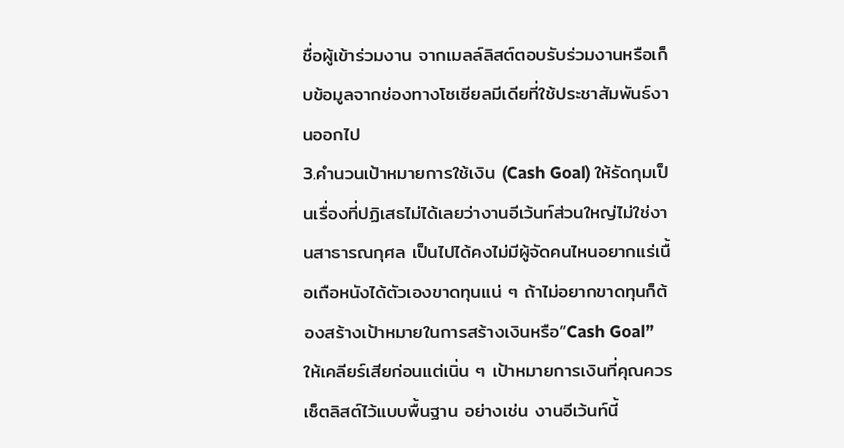ชื่อผู้เข้าร่วมงาน จากเมลล์ลิสต์ตอบรับร่วมงานหรือเก็บข้อมูลจากช่องทางโซเซียลมีเดียที่ใช้ประชาสัมพันธ์งานออกไป
3.คำนวนเป้าหมายการใช้เงิน (Cash Goal) ให้รัดกุมเป็นเรื่องที่ปฏิเสธไม่ได้เลยว่างานอีเว้นท์ส่วนใหญ่ไม่ใช่งานสาธารณกุศล เป็นไปได้คงไม่มีผู้จัดคนไหนอยากแร่เนื้อเถือหนังได้ตัวเองขาดทุนแน่ ๆ ถ้าไม่อยากขาดทุนก็ต้องสร้างเป้าหมายในการสร้างเงินหรือ”Cash Goal” ให้เคลียร์เสียก่อนแต่เนิ่น ๆ เป้าหมายการเงินที่คุณควรเซ็ตลิสต์ไว้แบบพื้นฐาน อย่างเช่น งานอีเว้นท์นี้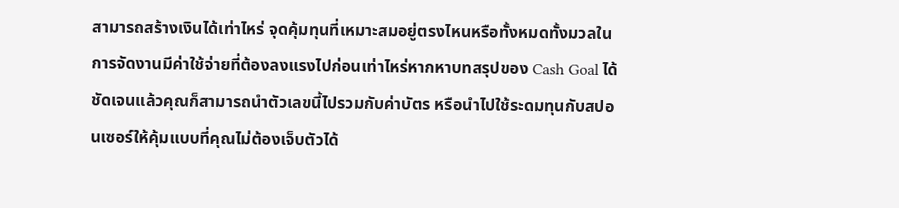สามารถสร้างเงินได้เท่าไหร่ จุดคุ้มทุนที่เหมาะสมอยู่ตรงไหนหรือทั้งหมดทั้งมวลในการจัดงานมีค่าใช้จ่ายที่ต้องลงแรงไปก่อนเท่าไหร่หากหาบทสรุปของ Cash Goal ได้ชัดเจนแล้วคุณก็สามารถนำตัวเลขนี้ไปรวมกับค่าบัตร หรือนำไปใช้ระดมทุนกับสปอนเซอร์ให้คุ้มแบบที่คุณไม่ต้องเจ็บตัวได้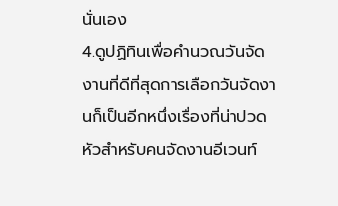นั่นเอง
4.ดูปฏิทินเพื่อคำนวณวันจัดงานที่ดีที่สุดการเลือกวันจัดงานก็เป็นอีกหนึ่งเรื่องที่น่าปวดหัวสำหรับคนจัดงานอีเวนท์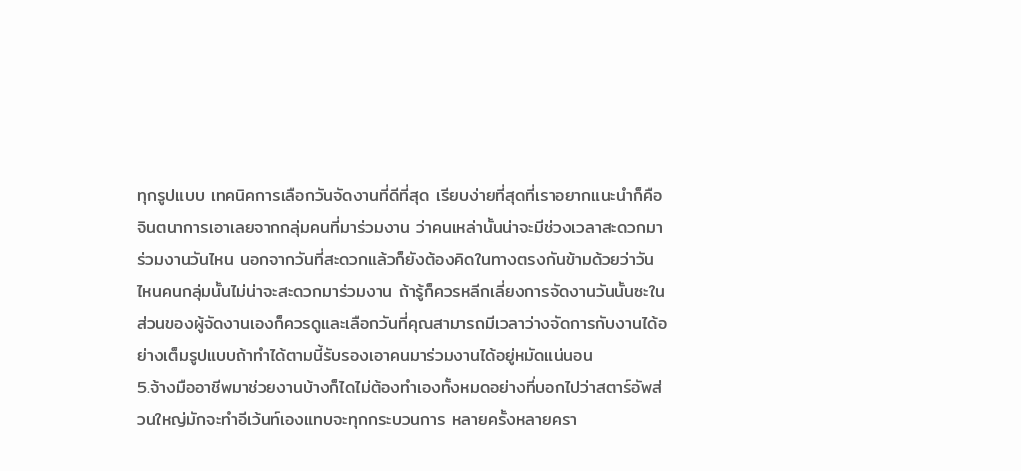ทุกรูปแบบ เทคนิคการเลือกวันจัดงานที่ดีที่สุด เรียบง่ายที่สุดที่เราอยากแนะนำก็คือ จินตนาการเอาเลยจากกลุ่มคนที่มาร่วมงาน ว่าคนเหล่านั้นน่าจะมีช่วงเวลาสะดวกมาร่วมงานวันไหน นอกจากวันที่สะดวกแล้วก็ยังต้องคิดในทางตรงกันข้ามด้วยว่าวันไหนคนกลุ่มนั้นไม่น่าจะสะดวกมาร่วมงาน ถ้ารู้ก็ควรหลีกเลี่ยงการจัดงานวันนั้นซะในส่วนของผู้จัดงานเองก็ควรดูและเลือกวันที่คุณสามารถมีเวลาว่างจัดการกับงานได้อย่างเต็มรูปแบบถ้าทำได้ตามนี้รับรองเอาคนมาร่วมงานได้อยู่หมัดแน่นอน
5.จ้างมืออาชีพมาช่วยงานบ้างก็ไดไม่ต้องทำเองทั้งหมดอย่างที่บอกไปว่าสตาร์อัพส่วนใหญ่มักจะทำอีเว้นท์เองแทบจะทุกกระบวนการ หลายครั้งหลายครา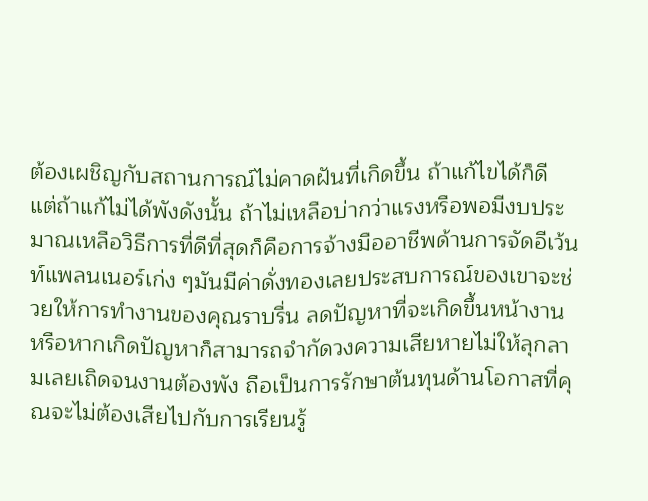ต้องเผชิญกับสถานการณ์ไม่คาดฝันที่เกิดขึ้น ถ้าแก้ไขได้ก็ดี แต่ถ้าแก้ไม่ได้พังดังนั้น ถ้าไม่เหลือบ่ากว่าแรงหรือพอมีงบประมาณเหลือวิธีการที่ดีที่สุดก็คือการจ้างมืออาชีพด้านการจัดอีเว้นท์แพลนเนอร์เก่ง ๆมันมีค่าดั่งทองเลยประสบการณ์ของเขาจะช่วยให้การทำงานของคุณราบรื่น ลดปัญหาที่จะเกิดขึ้นหน้างาน หรือหากเกิดปัญหาก็สามารถจำกัดวงความเสียหายไม่ให้ลุกลามเลยเถิดจนงานต้องพัง ถือเป็นการรักษาต้นทุนด้านโอกาสที่คุณจะไม่ต้องเสียไปกับการเรียนรู้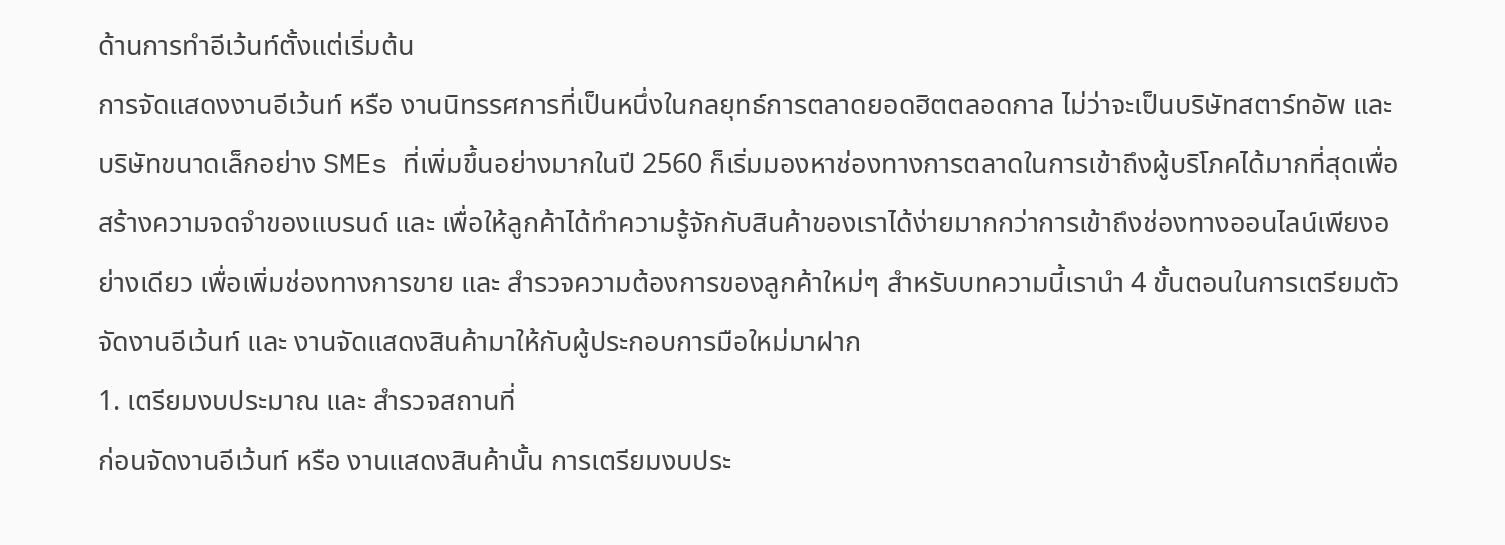ด้านการทำอีเว้นท์ตั้งแต่เริ่มต้น
การจัดแสดงงานอีเว้นท์ หรือ งานนิทรรศการที่เป็นหนึ่งในกลยุทธ์การตลาดยอดฮิตตลอดกาล ไม่ว่าจะเป็นบริษัทสตาร์ทอัพ และ บริษัทขนาดเล็กอย่าง SMEs ที่เพิ่มขึ้นอย่างมากในปี 2560 ก็เริ่มมองหาช่องทางการตลาดในการเข้าถึงผู้บริโภคได้มากที่สุดเพื่อสร้างความจดจำของแบรนด์ และ เพื่อให้ลูกค้าได้ทำความรู้จักกับสินค้าของเราได้ง่ายมากกว่าการเข้าถึงช่องทางออนไลน์เพียงอย่างเดียว เพื่อเพิ่มช่องทางการขาย และ สำรวจความต้องการของลูกค้าใหม่ๆ สำหรับบทความนี้เรานำ 4 ขั้นตอนในการเตรียมตัวจัดงานอีเว้นท์ และ งานจัดแสดงสินค้ามาให้กับผู้ประกอบการมือใหม่มาฝาก
1. เตรียมงบประมาณ และ สำรวจสถานที่
ก่อนจัดงานอีเว้นท์ หรือ งานแสดงสินค้านั้น การเตรียมงบประ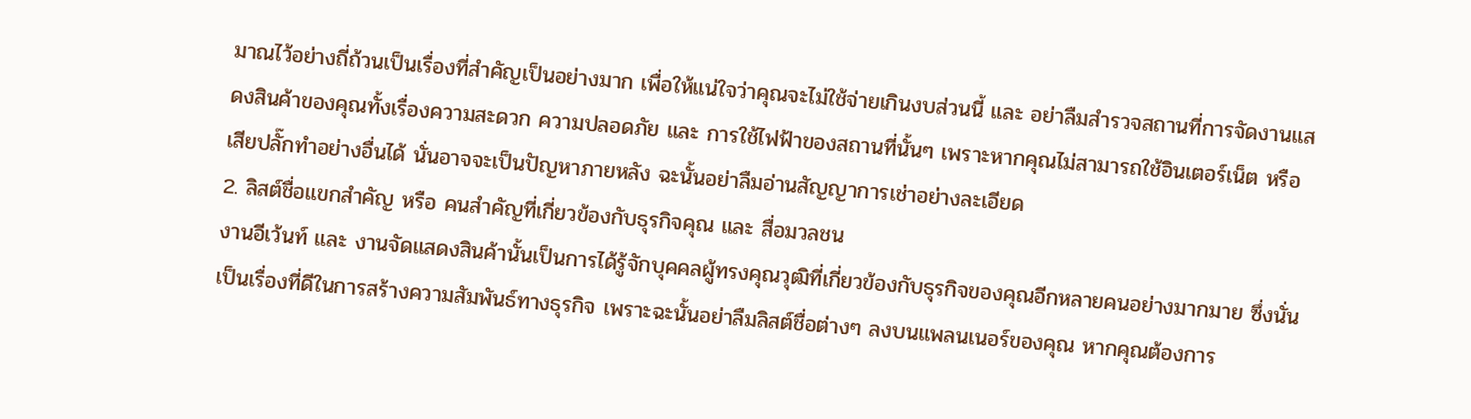มาณไว้อย่างถี่ถ้วนเป็นเรื่องที่สำคัญเป็นอย่างมาก เพื่อให้แน่ใจว่าคุณจะไม่ใช้จ่ายเกินงบส่วนนี้ และ อย่าลืมสำรวจสถานที่การจัดงานแสดงสินค้าของคุณทั้งเรื่องความสะดวก ความปลอดภัย และ การใช้ไฟฟ้าของสถานที่นั้นๆ เพราะหากคุณไม่สามารถใช้อินเตอร์เน็ต หรือ เสียปลั๊กทำอย่างอื่นได้ นั่นอาจจะเป็นปัญหาภายหลัง ฉะนั้นอย่าลืมอ่านสัญญาการเช่าอย่างละเอียด
2. ลิสต์ชื่อแขกสำคัญ หรือ คนสำคัญที่เกี่ยวข้องกับธุรกิจคุณ และ สื่อมวลชน
งานอีเว้นท์ และ งานจัดแสดงสินค้านั้นเป็นการได้รู้จักบุคคลผู้ทรงคุณวุฒิที่เกี่ยวข้องกับธุรกิจของคุณอีกหลายคนอย่างมากมาย ซึ่งนั่นเป็นเรื่องที่ดีในการสร้างความสัมพันธ์ทางธุรกิจ เพราะฉะนั้นอย่าลืมลิสต์ชื่อต่างๆ ลงบนแพลนเนอร์ของคุณ หากคุณต้องการ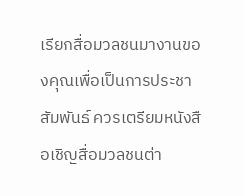เรียกสื่อมวลชนมางานของคุณเพื่อเป็นการประชาสัมพันธ์ ควรเตรียมหนังสือเชิญสื่อมวลชนต่า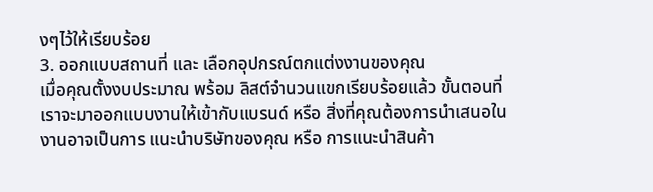งๆไว้ให้เรียบร้อย
3. ออกแบบสถานที่ และ เลือกอุปกรณ์ตกแต่งงานของคุณ
เมื่อคุณตั้งงบประมาณ พร้อม ลิสต์จำนวนแขกเรียบร้อยแล้ว ขั้นตอนที่เราจะมาออกแบบงานให้เข้ากับแบรนด์ หรือ สิ่งที่คุณต้องการนำเสนอในงานอาจเป็นการ แนะนำบริษัทของคุณ หรือ การแนะนำสินค้า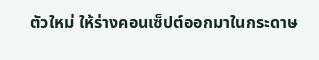ตัวใหม่ ให้ร่างคอนเซ็ปต์ออกมาในกระดาษ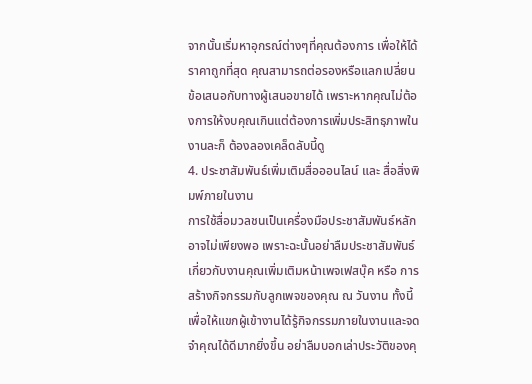จากนั้นเริ่มหาอุกรณ์ต่างๆที่คุณต้องการ เพื่อให้ได้ราคาถูกที่สุด คุณสามารถต่อรองหรือแลกเปลี่ยนข้อเสนอกับทางผู้เสนอขายได้ เพราะหากคุณไม่ต้องการให้งบคุณเกินแต่ต้องการเพิ่มประสิทธฺภาพในงานละก็ ต้องลองเคล็ดลับนี้ดู
4. ประชาสัมพันธ์เพิ่มเติมสื่อออนไลน์ และ สื่อสิ่งพิมพ์ภายในงาน
การใช้สื่อมวลชนเป็นเครื่องมือประชาสัมพันธ์หลักอาจไม่เพียงพอ เพราะฉะนั้นอย่าลืมประชาสัมพันธ์เกี่ยวกับงานคุณเพิ่มเติมหน้าเพจเฟสบุ๊ค หรือ การสร้างกิจกรรมกับลูกเพจของคุณ ณ วันงาน ทั้งนี้เพื่อให้แขกผู้เข้างานได้รู้กิจกรรมภายในงานและจดจำคุณได้ดีมากยิ่งขึ้น อย่าลืมบอกเล่าประวัติของคุ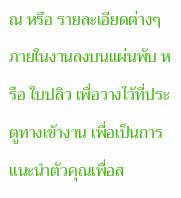ณ หรือ รายละเอียดต่างๆ ภายในงานลงบนแผ่นพับ หรือ ใบปลิว เพื่อวางไว้ที่ประตูทางเข้างาน เพื่อเป็นการแนะนำตัวคุณเพื่อส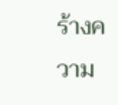ร้างความ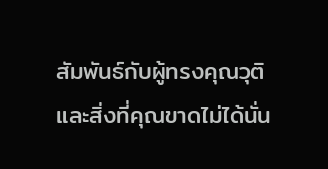สัมพันธ์กับผู้ทรงคุณวุติ และสิ่งที่คุณขาดไม่ได้นั่น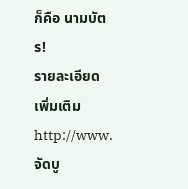ก็คือ นามบัตร!
รายละเอียดเพิ่มเติม http://www.จัดบู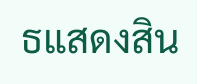ธแสดงสิน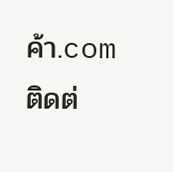ค้า.com
ติดต่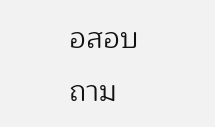อสอบถาม